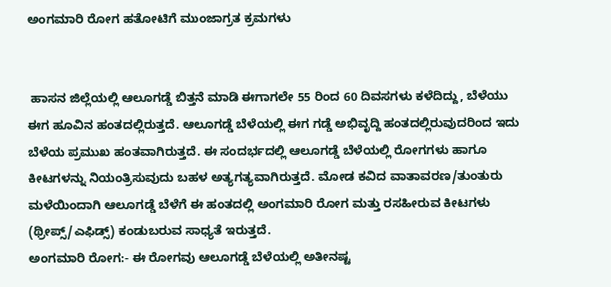ಅಂಗಮಾರಿ ರೋಗ ಹತೋಟಿಗೆ ಮುಂಜಾಗ್ರತ ಕ್ರಮಗಳು


 ಹಾಸನ ಜಿಲ್ಲೆಯಲ್ಲಿ ಆಲೂಗಡ್ಡೆ ಬಿತ್ತನೆ ಮಾಡಿ ಈಗಾಗಲೇ 55 ರಿಂದ 60 ದಿವಸಗಳು ಕಳೆದಿದ್ದು, ಬೆಳೆಯು ಈಗ ಹೂವಿನ ಹಂತದಲ್ಲಿರುತ್ತದೆ. ಆಲೂಗಡ್ಡೆ ಬೆಳೆಯಲ್ಲಿ ಈಗ ಗಡ್ಡೆ ಅಭಿವೃದ್ದಿ ಹಂತದಲ್ಲಿರುವುದರಿಂದ ಇದು ಬೆಳೆಯ ಪ್ರಮುಖ ಹಂತವಾಗಿರುತ್ತದೆ. ಈ ಸಂದರ್ಭದಲ್ಲಿ ಆಲೂಗಡ್ಡೆ ಬೆಳೆಯಲ್ಲಿ ರೋಗಗಳು ಹಾಗೂ ಕೀಟಗಳನ್ನು ನಿಯಂತ್ರಿಸುವುದು ಬಹಳ ಅತ್ಯಗತ್ಯವಾಗಿರುತ್ತದೆ. ಮೋಡ ಕವಿದ ವಾತಾವರಣ/ತುಂತುರು ಮಳೆಯಿಂದಾಗಿ ಆಲೂಗಡ್ಡೆ ಬೆಳೆಗೆ ಈ ಹಂತದಲ್ಲಿ ಅಂಗಮಾರಿ ರೋಗ ಮತ್ತು ರಸಹೀರುವ ಕೀಟಗಳು (ಥ್ರೀಪ್ಸ್/ಎಫಿಡ್ಸ್) ಕಂಡುಬರುವ ಸಾಧ್ಯತೆ ಇರುತ್ತದೆ.
ಅಂಗಮಾರಿ ರೋಗ:- ಈ ರೋಗವು ಆಲೂಗಡ್ಡೆ ಬೆಳೆಯಲ್ಲಿ ಅತೀನಷ್ಟ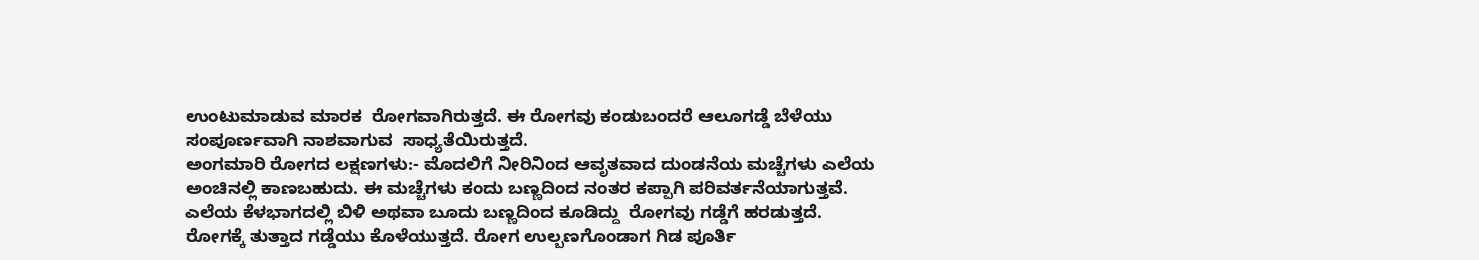ಉಂಟುಮಾಡುವ ಮಾರಕ  ರೋಗವಾಗಿರುತ್ತದೆ. ಈ ರೋಗವು ಕಂಡುಬಂದರೆ ಆಲೂಗಡ್ಡೆ ಬೆಳೆಯು ಸಂಪೂರ್ಣವಾಗಿ ನಾಶವಾಗುವ  ಸಾಧ್ಯತೆಯಿರುತ್ತದೆ.
ಅಂಗಮಾರಿ ರೋಗದ ಲಕ್ಷಣಗಳು:- ಮೊದಲಿಗೆ ನೀರಿನಿಂದ ಆವೃತವಾದ ದುಂಡನೆಯ ಮಚ್ಚೆಗಳು ಎಲೆಯ ಅಂಚಿನಲ್ಲಿ ಕಾಣಬಹುದು. ಈ ಮಚ್ಚೆಗಳು ಕಂದು ಬಣ್ಣದಿಂದ ನಂತರ ಕಪ್ಪಾಗಿ ಪರಿವರ್ತನೆಯಾಗುತ್ತವೆ. ಎಲೆಯ ಕೆಳಭಾಗದಲ್ಲಿ ಬಿಳಿ ಅಥವಾ ಬೂದು ಬಣ್ಣದಿಂದ ಕೂಡಿದ್ದು  ರೋಗವು ಗಡ್ಡೆಗೆ ಹರಡುತ್ತದೆ. ರೋಗಕ್ಕೆ ತುತ್ತಾದ ಗಡ್ಡೆಯು ಕೊಳೆಯುತ್ತದೆ. ರೋಗ ಉಲ್ಬಣಗೊಂಡಾಗ ಗಿಡ ಪೂರ್ತಿ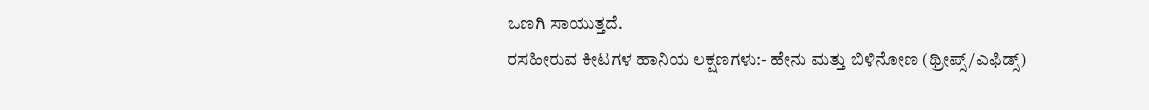ಒಣಗಿ ಸಾಯುತ್ತದೆ.
ರಸಹೀರುವ ಕೀಟಗಳ ಹಾನಿಯ ಲಕ್ಷಣಗಳು:- ಹೇನು ಮತ್ತು ಬಿಳಿನೋಣ (ಥ್ರೀಪ್ಸ್/ಎಫಿಡ್ಸ್)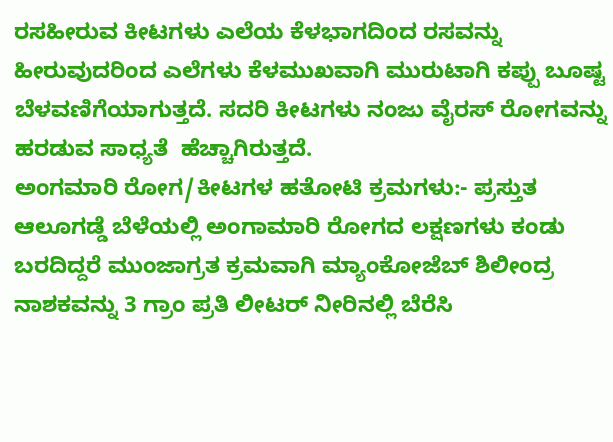ರಸಹೀರುವ ಕೀಟಗಳು ಎಲೆಯ ಕೆಳಭಾಗದಿಂದ ರಸವನ್ನು ಹೀರುವುದರಿಂದ ಎಲೆಗಳು ಕೆಳಮುಖವಾಗಿ ಮುರುಟಾಗಿ ಕಪ್ಪು ಬೂಷ್ಟ ಬೆಳವಣಿಗೆಯಾಗುತ್ತದೆ. ಸದರಿ ಕೀಟಗಳು ನಂಜು ವೈರಸ್ ರೋಗವನ್ನು ಹರಡುವ ಸಾಧ್ಯತೆ  ಹೆಚ್ಚಾಗಿರುತ್ತದೆ.
ಅಂಗಮಾರಿ ರೋಗ/ಕೀಟಗಳ ಹತೋಟಿ ಕ್ರಮಗಳು:- ಪ್ರಸ್ತುತ ಆಲೂಗಡ್ಡೆ ಬೆಳೆಯಲ್ಲಿ ಅಂಗಾಮಾರಿ ರೋಗದ ಲಕ್ಷಣಗಳು ಕಂಡು ಬರದಿದ್ದರೆ ಮುಂಜಾಗ್ರತ ಕ್ರಮವಾಗಿ ಮ್ಯಾಂಕೋಜೆಬ್ ಶಿಲೀಂದ್ರ ನಾಶಕವನ್ನು 3 ಗ್ರಾಂ ಪ್ರತಿ ಲೀಟರ್ ನೀರಿನಲ್ಲಿ ಬೆರೆಸಿ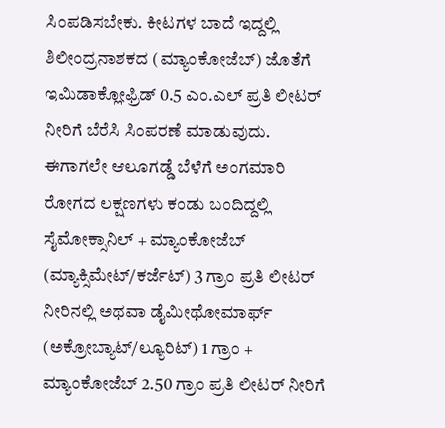ಸಿಂಪಡಿಸಬೇಕು. ಕೀಟಗಳ ಬಾದೆ ಇದ್ದಲ್ಲಿ ಶಿಲೀಂದ್ರನಾಶಕದ (ಮ್ಯಾಂಕೋಜೆಬ್) ಜೊತೆಗೆ ಇಮಿಡಾಕ್ಲೋಫ್ರಿಡ್ 0.5 ಎಂ.ಎಲ್ ಪ್ರತಿ ಲೀಟರ್ ನೀರಿಗೆ ಬೆರೆಸಿ ಸಿಂಪರಣೆ ಮಾಡುವುದು.
ಈಗಾಗಲೇ ಆಲೂಗಡ್ಡೆ ಬೆಳೆಗೆ ಅಂಗಮಾರಿ ರೋಗದ ಲಕ್ಷಣಗಳು ಕಂಡು ಬಂದಿದ್ದಲ್ಲಿ ಸೈಮೋಕ್ಸಾನಿಲ್ + ಮ್ಯಾಂಕೋಜೆಬ್ (ಮ್ಯಾಕ್ಸಿಮೇಟ್/ಕರ್ಜೆಟ್) 3 ಗ್ರಾಂ ಪ್ರತಿ ಲೀಟರ್ ನೀರಿನಲ್ಲಿ ಅಥವಾ ಡೈಮೀಥೋಮಾರ್ಫ್ (ಅಕ್ರೋಬ್ಯಾಟ್/ಲ್ಯೂರಿಟ್) 1 ಗ್ರಾಂ + ಮ್ಯಾಂಕೋಜೆಬ್ 2.50 ಗ್ರಾಂ ಪ್ರತಿ ಲೀಟರ್ ನೀರಿಗೆ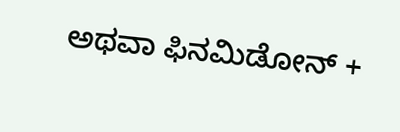ಅಥವಾ ಫಿನಮಿಡೋನ್ +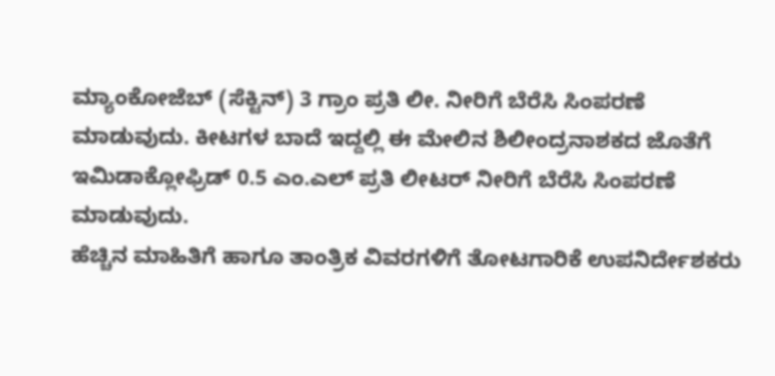ಮ್ಯಾಂಕೋಜೆಬ್ (ಸೆಕ್ಟಿನ್) 3 ಗ್ರಾಂ ಪ್ರತಿ ಲೀ. ನೀರಿಗೆ ಬೆರೆಸಿ ಸಿಂಪರಣೆ ಮಾಡುವುದು. ಕೀಟಗಳ ಬಾದೆ ಇದ್ದಲ್ಲಿ ಈ ಮೇಲಿನ ಶಿಲೀಂದ್ರನಾಶಕದ ಜೊತೆಗೆ ಇಮಿಡಾಕ್ಲೋಫ್ರಿಡ್ 0.5 ಎಂ.ಎಲ್ ಪ್ರತಿ ಲೀಟರ್ ನೀರಿಗೆ ಬೆರೆಸಿ ಸಿಂಪರಣೆ ಮಾಡುವುದು.
ಹೆಚ್ಚಿನ ಮಾಹಿತಿಗೆ ಹಾಗೂ ತಾಂತ್ರಿಕ ವಿವರಗಳಿಗೆ ತೋಟಗಾರಿಕೆ ಉಪನಿರ್ದೇಶಕರು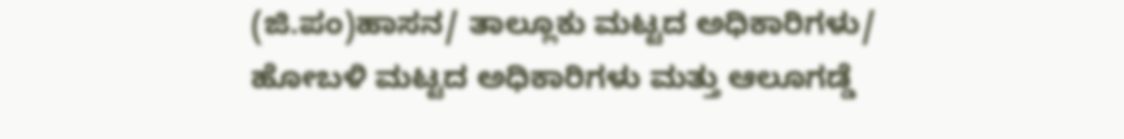(ಜಿ.ಪಂ)ಹಾಸನ/ ತಾಲ್ಲೂಕು ಮಟ್ಟದ ಅಧಿಕಾರಿಗಳು/ ಹೋಬಳಿ ಮಟ್ಟದ ಅಧಿಕಾರಿಗಳು ಮತ್ತು ಆಲೂಗಡ್ಡೆ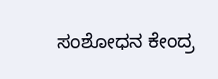ಸಂಶೋಧನ ಕೇಂದ್ರ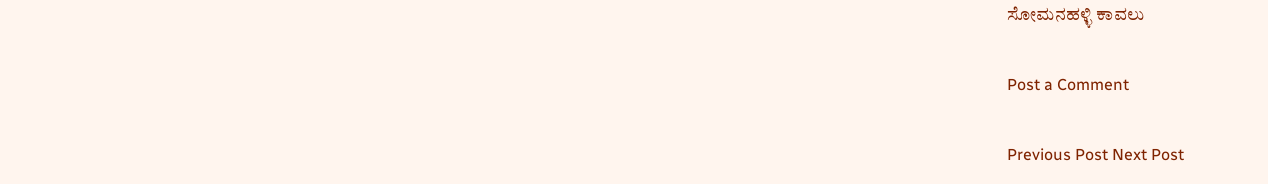ಸೋಮನಹಳ್ಳಿ ಕಾವಲು

Post a Comment

Previous Post Next Post